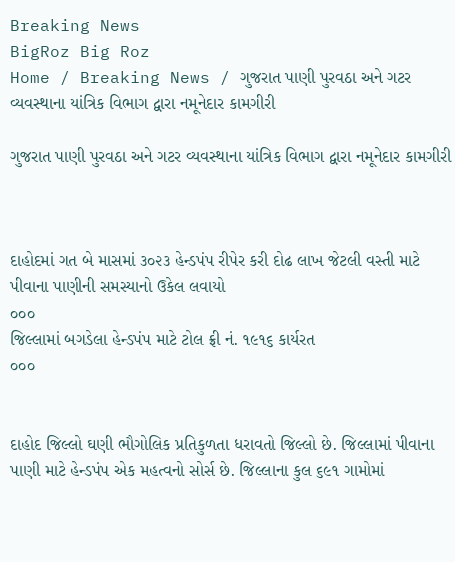Breaking News
BigRoz Big Roz
Home / Breaking News / ગુજરાત પાણી પુરવઠા અને ગટર વ્યવસ્થાના યાંત્રિક વિભાગ દ્વારા નમૂનેદાર કામગીરી

ગુજરાત પાણી પુરવઠા અને ગટર વ્યવસ્થાના યાંત્રિક વિભાગ દ્વારા નમૂનેદાર કામગીરી



દાહોદમાં ગત બે માસમાં ૩૦૨૩ હેન્ડપંપ રીપેર કરી દોઢ લાખ જેટલી વસ્તી માટે પીવાના પાણીની સમસ્યાનો ઉકેલ લવાયો
૦૦૦
જિલ્લામાં બગડેલા હેન્ડપંપ માટે ટોલ ફ્રી નં. ૧૯૧૬ કાર્યરત
૦૦૦


દાહોદ જિલ્લો ઘણી ભૌગોલિક પ્રતિકુળતા ધરાવતો જિલ્લો છે. જિલ્લામાં પીવાના પાણી માટે હેન્ડપંપ એક મહત્વનો સોર્સ છે. જિલ્લાના કુલ ૬૯૧ ગામોમાં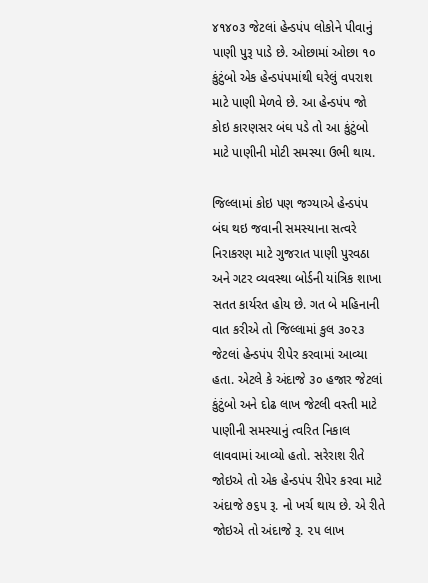૪૧૪૦૩ જેટલાં હેન્ડપંપ લોકોને પીવાનું પાણી પુરૂ પાડે છે. ઓછામાં ઓછા ૧૦ કુંટુંબો એક હેન્ડપંપમાંથી ઘરેલું વપરાશ માટે પાણી મેળવે છે. આ હેન્ડપંપ જો કોઇ કારણસર બંઘ પડે તો આ કુંટુંબો માટે પાણીની મોટી સમસ્યા ઉભી થાય.

જિલ્લામાં કોઇ પણ જગ્યાએ હેન્ડપંપ બંઘ થઇ જવાની સમસ્યાના સત્વરે નિરાકરણ માટે ગુજરાત પાણી પુરવઠા અને ગટર વ્યવસ્થા બોર્ડની યાંત્રિક શાખા સતત કાર્યરત હોય છે. ગત બે મહિનાની વાત કરીએ તો જિલ્લામાં કુલ ૩૦૨૩ જેટલાં હેન્ડપંપ રીપેર કરવામાં આવ્યા હતા. એટલે કે અંદાજે ૩૦ હજાર જેટલાં કુંટુંબો અને દોઢ લાખ જેટલી વસ્તી માટે પાણીની સમસ્યાનું ત્વરિત નિકાલ લાવવામાં આવ્યો હતો. સરેરાશ રીતે જોઇએ તો એક હેન્ડપંપ રીપેર કરવા માટે અંદાજે ૭૬૫ રૂ. નો ખર્ચ થાય છે. એ રીતે જોઇએ તો અંદાજે રૂ. ૨૫ લાખ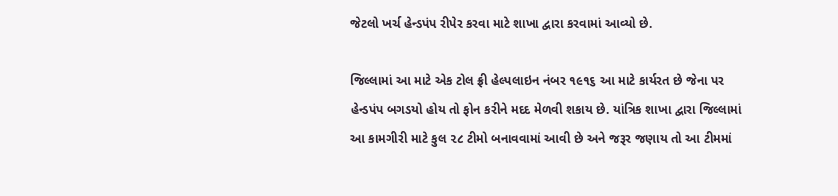જેટલો ખર્ચ હેન્ડપંપ રીપેર કરવા માટે શાખા દ્વારા કરવામાં આવ્યો છે.

જિલ્લામાં આ માટે એક ટોલ ફ્રી હેલ્પલાઇન નંબર ૧૯૧૬ આ માટે કાર્યરત છે જેના પર હેન્ડપંપ બગડયો હોય તો ફોન કરીને મદદ મેળવી શકાય છે. યાંત્રિક શાખા દ્વારા જિલ્લામાં આ કામગીરી માટે કુલ ૨૮ ટીમો બનાવવામાં આવી છે અને જરૂર જણાય તો આ ટીમમાં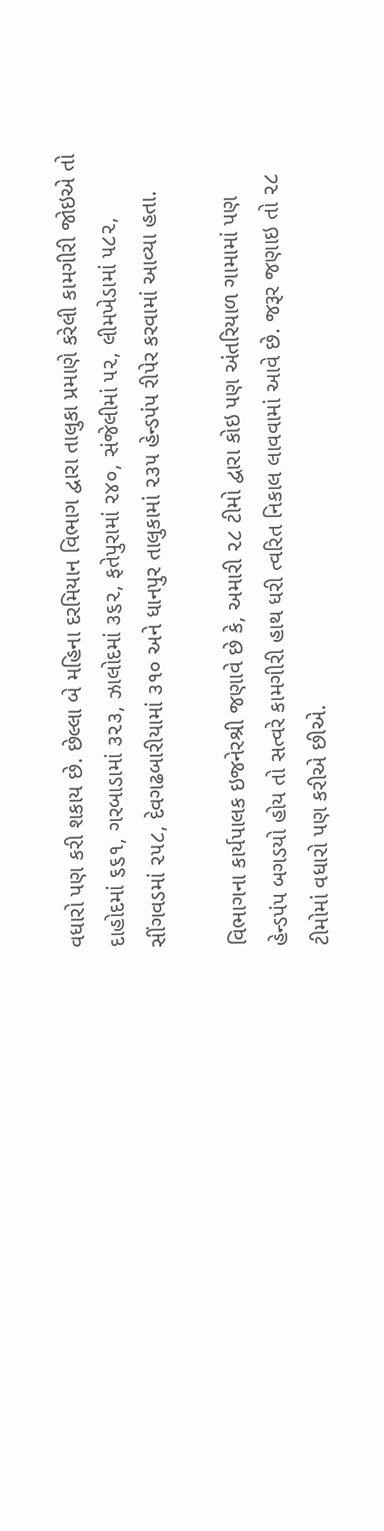વધારો પણ કરી શકાય છે. છેલ્લા બે મહિના દરમિયાન વિભાગ દ્વારા તાલુકા પ્રમાણે કરેલી કામગીરી જોઇએ તો દાહોદમાં ૬૬૧, ગરબાડામાં ૩૨૩, ઝાલોદમાં ૩૬૨, ફતેપુરામાં ૨૪૦, સંજેલીમાં ૫૨, લીમખેડામાં ૫૮૨, સીંગવડમાં ૨૫૮, દેવગઢબારીયામાં ૩૧૦ અને ધાનપુર તાલુકામાં ૨૩૫ હેન્ડપંપ રીપેર કરવામાં આવ્યા હતા.

વિભાગના કાર્યપાલક ઇજનેરશ્રી જણાવે છે કે, અમારી ૨૮ ટીમો દ્વારા કોઇ પણ અંતરિયાળ ગામામાં પણ હેન્ડપંપ બગડયો હોય તો સત્વરે કામગીરી હાથ ધરી ત્વરિત નિકાલ લાવવામાં આવે છે. જરૂર જણાઇ તો ૨૮ ટીમોમાં વધારો પણ કરીએ છીએ.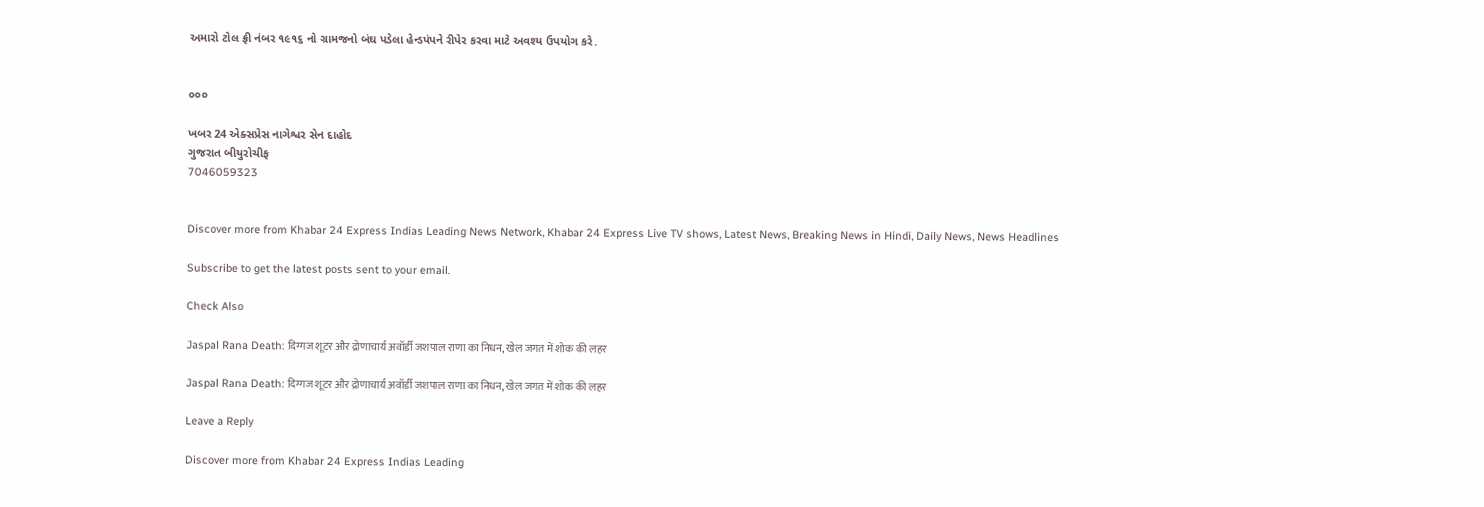અમારો ટોલ ફ્રી નંબર ૧૯૧૬ નો ગ્રામજનો બંઘ પડેલા હેન્ડપંપને રીપેર કરવા માટે અવશ્ય ઉપયોગ કરે.


૦૦૦

ખબર 24 એક્સપ્રેસ નાગેશ્વર સેન દાહોદ
ગુજરાત બીયુરોચીફ
7046059323


Discover more from Khabar 24 Express Indias Leading News Network, Khabar 24 Express Live TV shows, Latest News, Breaking News in Hindi, Daily News, News Headlines

Subscribe to get the latest posts sent to your email.

Check Also

Jaspal Rana Death: दिग्गज शूटर और द्रोणाचार्य अवॉर्डी जशपाल राणा का निधन, खेल जगत में शोक की लहर

Jaspal Rana Death: दिग्गज शूटर और द्रोणाचार्य अवॉर्डी जशपाल राणा का निधन, खेल जगत में शोक की लहर

Leave a Reply

Discover more from Khabar 24 Express Indias Leading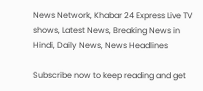News Network, Khabar 24 Express Live TV shows, Latest News, Breaking News in Hindi, Daily News, News Headlines

Subscribe now to keep reading and get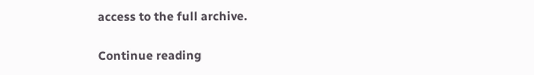access to the full archive.

Continue reading